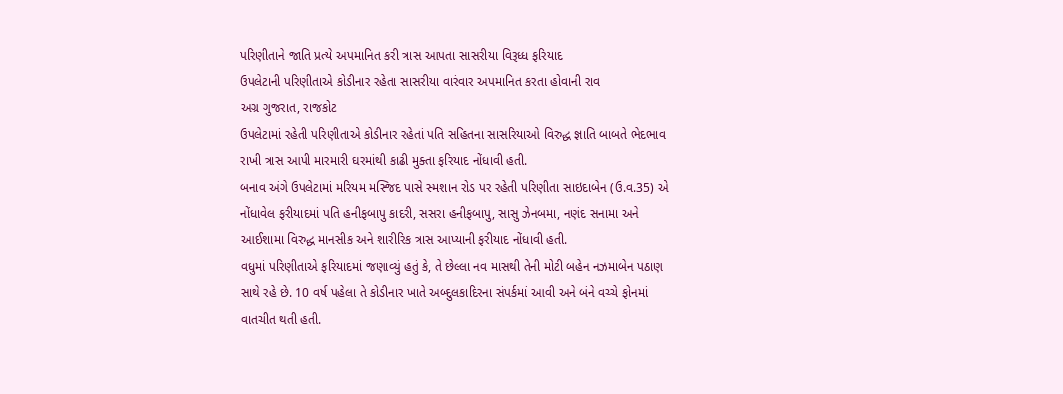પરિણીતાને જાતિ પ્રત્યે અપમાનિત કરી ત્રાસ આપતા સાસરીયા વિરૂધ્ધ ફરિયાદ
ઉપલેટાની પરિણીતાએ કોડીનાર રહેતા સાસરીયા વારંવાર અપમાનિત કરતા હોવાની રાવ
અગ્ર ગુજરાત, રાજકોટ
ઉપલેટામાં રહેતી પરિણીતાએ કોડીનાર રહેતાં પતિ સહિતના સાસરિયાઓ વિરુદ્ધ જ્ઞાતિ બાબતે ભેદભાવ રાખી ત્રાસ આપી મારમારી ઘરમાંથી કાઢી મુક્તા ફરિયાદ નોંધાવી હતી.
બનાવ અંગે ઉપલેટામાં મરિયમ મસ્જિદ પાસે સ્મશાન રોડ પર રહેતી પરિણીતા સાઇદાબેન (ઉ.વ.35) એ નોંધાવેલ ફરીયાદમાં પતિ હનીફબાપુ કાદરી, સસરા હનીફબાપુ, સાસુ ઝેનબમા, નણંદ સનામા અને આઈશામા વિરુદ્ધ માનસીક અને શારીરિક ત્રાસ આપ્યાની ફરીયાદ નોંધાવી હતી.
વધુમાં પરિણીતાએ ફરિયાદમાં જણાવ્યું હતું કે, તે છેલ્લા નવ માસથી તેની મોટી બહેન નઝમાબેન પઠાણ સાથે રહે છે. 10 વર્ષ પહેલા તે કોડીનાર ખાતે અબ્દુલકાદિરના સંપર્કમાં આવી અને બંને વચ્ચે ફોનમાં વાતચીત થતી હતી.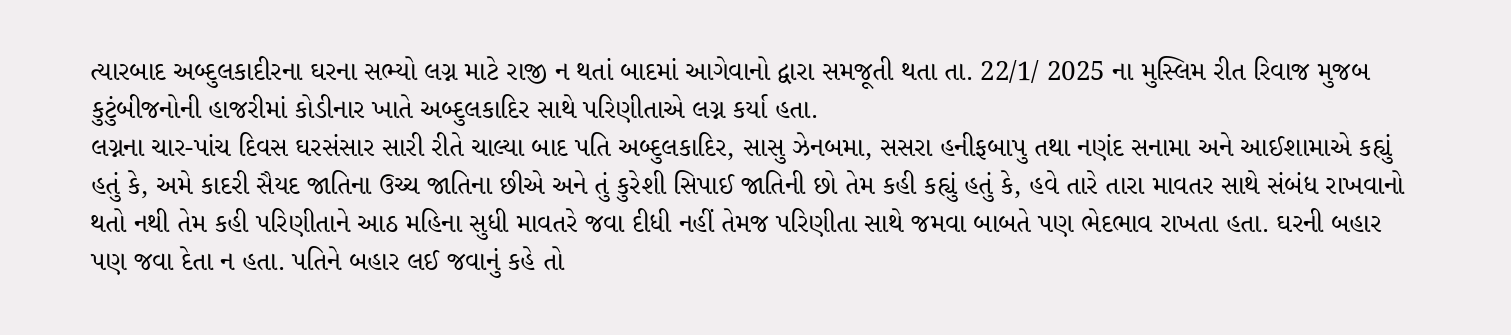ત્યારબાદ અબ્દુલકાદીરના ઘરના સભ્યો લગ્ન માટે રાજી ન થતાં બાદમાં આગેવાનો દ્વારા સમજૂતી થતા તા. 22/1/ 2025 ના મુસ્લિમ રીત રિવાજ મુજબ કુટુંબીજનોની હાજરીમાં કોડીનાર ખાતે અબ્દુલકાદિર સાથે પરિણીતાએ લગ્ન કર્યા હતા.
લગ્નના ચાર-પાંચ દિવસ ઘરસંસાર સારી રીતે ચાલ્યા બાદ પતિ અબ્દુલકાદિર, સાસુ ઝેનબમા, સસરા હનીફબાપુ તથા નણંદ સનામા અને આઈશામાએ કહ્યું હતું કે, અમે કાદરી સૈયદ જાતિના ઉચ્ચ જાતિના છીએ અને તું કુરેશી સિપાઈ જાતિની છો તેમ કહી કહ્યું હતું કે, હવે તારે તારા માવતર સાથે સંબંધ રાખવાનો થતો નથી તેમ કહી પરિણીતાને આઠ મહિના સુધી માવતરે જવા દીધી નહીં તેમજ પરિણીતા સાથે જમવા બાબતે પણ ભેદભાવ રાખતા હતા. ઘરની બહાર પણ જવા દેતા ન હતા. પતિને બહાર લઈ જવાનું કહે તો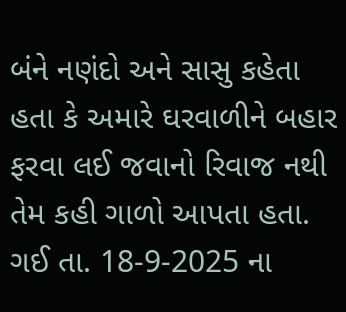બંને નણંદો અને સાસુ કહેતા હતા કે અમારે ઘરવાળીને બહાર ફરવા લઈ જવાનો રિવાજ નથી તેમ કહી ગાળો આપતા હતા.
ગઈ તા. 18-9-2025 ના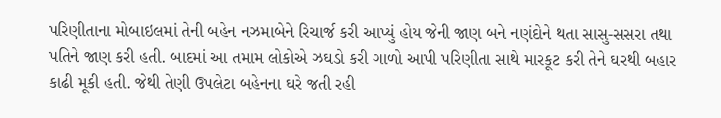પરિણીતાના મોબાઇલમાં તેની બહેન નઝમાબેને રિચાર્જ કરી આપ્યું હોય જેની જાણ બને નણંદોને થતા સાસુ-સસરા તથા પતિને જાણ કરી હતી. બાદમાં આ તમામ લોકોએ ઝઘડો કરી ગાળો આપી પરિણીતા સાથે મારકૂટ કરી તેને ઘરથી બહાર કાઢી મૂકી હતી. જેથી તેણી ઉપલેટા બહેનના ઘરે જતી રહી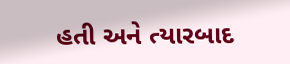હતી અને ત્યારબાદ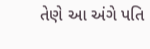તેણે આ અંગે પતિ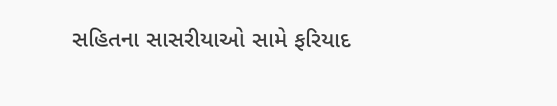સહિતના સાસરીયાઓ સામે ફરિયાદ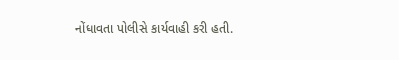નોંધાવતા પોલીસે કાર્યવાહી કરી હતી.